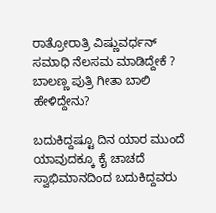ರಾತ್ರೋರಾತ್ರಿ ವಿಷ್ಣುವರ್ಧನ್ ಸಮಾಧಿ ನೆಲಸಮ ಮಾಡಿದ್ದೇಕೆ ? ಬಾಲಣ್ಣ ಪುತ್ರಿ ಗೀತಾ ಬಾಲಿ ಹೇಳಿದ್ದೇನು?

ಬದುಕಿದ್ದಷ್ಟೂ ದಿನ ಯಾರ ಮುಂದೆ ಯಾವುದಕ್ಕೂ ಕೈ ಚಾಚದೆ ಸ್ವಾಭಿಮಾನದಿಂದ ಬದುಕಿದ್ದವರು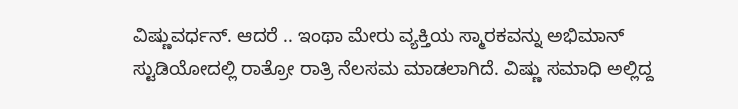ವಿಷ್ಣುವರ್ಧನ್. ಆದರೆ .. ಇಂಥಾ ಮೇರು ವ್ಯಕ್ತಿಯ ಸ್ಮಾರಕವನ್ನು ಅಭಿಮಾನ್ ಸ್ಟುಡಿಯೋದಲ್ಲಿ ರಾತ್ರೋ ರಾತ್ರಿ ನೆಲಸಮ ಮಾಡಲಾಗಿದೆ. ವಿಷ್ಣು ಸಮಾಧಿ ಅಲ್ಲಿದ್ದ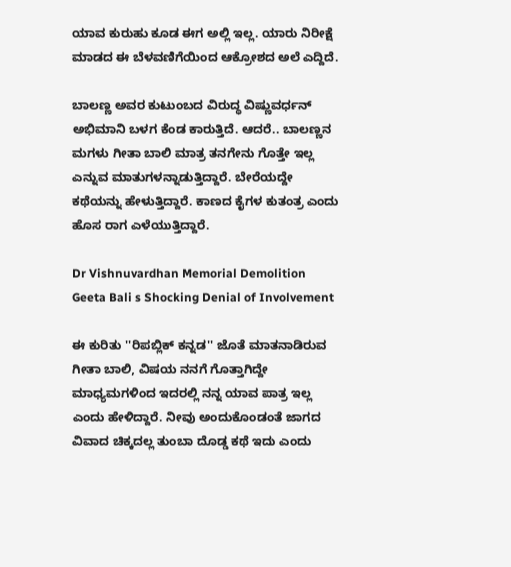ಯಾವ ಕುರುಹು ಕೂಡ ಈಗ ಅಲ್ಲಿ ಇಲ್ಲ. ಯಾರು ನಿರೀಕ್ಷೆ ಮಾಡದ ಈ ಬೆಳವಣಿಗೆಯಿಂದ ಆಕ್ರೋಶದ ಅಲೆ ಎದ್ದಿದೆ.

ಬಾಲಣ್ಣ ಅವರ ಕುಟುಂಬದ ವಿರುದ್ಧ ವಿಷ್ಣುವರ್ಧನ್ ಅಭಿಮಾನಿ ಬಳಗ ಕೆಂಡ ಕಾರುತ್ತಿದೆ. ಆದರೆ.. ಬಾಲಣ್ಣನ ಮಗಳು ಗೀತಾ ಬಾಲಿ ಮಾತ್ರ ತನಗೇನು ಗೊತ್ತೇ ಇಲ್ಲ ಎನ್ನುವ ಮಾತುಗಳನ್ನಾಡುತ್ತಿದ್ದಾರೆ. ಬೇರೆಯದ್ದೇ ಕಥೆಯನ್ನು ಹೇಳುತ್ತಿದ್ದಾರೆ. ಕಾಣದ ಕೈಗಳ ಕುತಂತ್ರ ಎಂದು ಹೊಸ ರಾಗ ಎಳೆಯುತ್ತಿದ್ದಾರೆ.

Dr Vishnuvardhan Memorial Demolition Geeta Bali s Shocking Denial of Involvement

ಈ ಕುರಿತು ''ರಿಪಬ್ಲಿಕ್ ಕನ್ನಡ'' ಜೊತೆ ಮಾತನಾಡಿರುವ ಗೀತಾ ಬಾಲಿ, ವಿಷಯ ನನಗೆ ಗೊತ್ತಾಗಿದ್ದೇ ಮಾಧ್ಯಮಗಳಿಂದ ಇದರಲ್ಲಿ ನನ್ನ ಯಾವ ಪಾತ್ರ ಇಲ್ಲ ಎಂದು ಹೇಳಿದ್ದಾರೆ. ನೀವು ಅಂದುಕೊಂಡಂತೆ ಜಾಗದ ವಿವಾದ ಚಿಕ್ಕದಲ್ಲ ತುಂಬಾ ದೊಡ್ಡ ಕಥೆ ಇದು ಎಂದು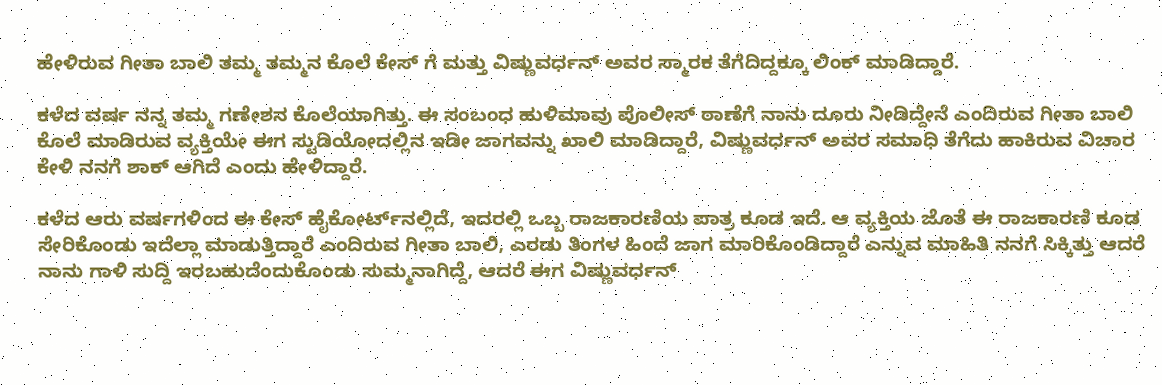ಹೇಳಿರುವ ಗೀತಾ ಬಾಲಿ ತಮ್ಮ ತಮ್ಮನ ಕೊಲೆ ಕೇಸ್‌ ಗೆ ಮತ್ತು ವಿಷ್ಣುವರ್ಧನ್ ಅವರ ಸ್ಮಾರಕ ತೆಗೆದಿದ್ದಕ್ಕೂ ಲಿಂಕ್ ಮಾಡಿದ್ದಾರೆ.

ಕಳೆದ ವರ್ಷ ನನ್ನ ತಮ್ಮ ಗಣೇಶನ ಕೊಲೆಯಾಗಿತ್ತು. ಈ ಸಂಬಂಧ ಹುಳಿಮಾವು ಪೊಲೀಸ್ ಠಾಣೆಗೆ ನಾನು ದೂರು ನೀಡಿದ್ದೇನೆ ಎಂದಿರುವ ಗೀತಾ ಬಾಲಿ ಕೊಲೆ ಮಾಡಿರುವ ವ್ಯಕ್ತಿಯೇ ಈಗ ಸ್ಟುಡಿಯೋದಲ್ಲಿನ ಇಡೀ ಜಾಗವನ್ನು ಖಾಲಿ ಮಾಡಿದ್ದಾರೆ, ವಿಷ್ಣುವರ್ಧನ್ ಅವರ ಸಮಾಧಿ ತೆಗೆದು ಹಾಕಿರುವ ವಿಚಾರ ಕೇಳಿ ನನಗೆ ಶಾಕ್ ಆಗಿದೆ ಎಂದು ಹೇಳಿದ್ದಾರೆ.

ಕಳೆದ ಆರು ವರ್ಷಗಳಿಂದ ಈ ಕೇಸ್ ಹೈಕೋರ್ಟ್‌ನಲ್ಲಿದೆ, ಇದರಲ್ಲಿ ಒಬ್ಬ ರಾಜಕಾರಣಿಯ ಪಾತ್ರ ಕೂಡ ಇದೆ. ಆ ವ್ಯಕ್ತಿಯ ಜೊತೆ ಈ ರಾಜಕಾರಣಿ ಕೂಡ ಸೇರಿಕೊಂಡು ಇದೆಲ್ಲಾ ಮಾಡುತ್ತಿದ್ದಾರೆ ಎಂದಿರುವ ಗೀತಾ ಬಾಲಿ, ಎರಡು ತಿಂಗಳ ಹಿಂದೆ ಜಾಗ ಮಾರಿಕೊಂಡಿದ್ದಾರೆ ಎನ್ನುವ ಮಾಹಿತಿ ನನಗೆ ಸಿಕ್ಕಿತ್ತು ಆದರೆ ನಾನು ಗಾಳಿ ಸುದ್ದಿ ಇರಬಹುದೆಂದುಕೊಂಡು ಸುಮ್ಮನಾಗಿದ್ದೆ, ಆದರೆ ಈಗ ವಿಷ್ಣುವರ್ಧನ್‌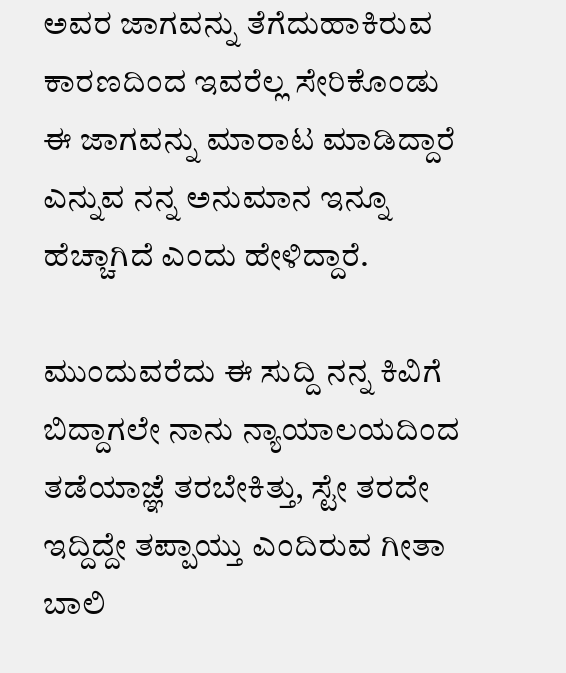ಅವರ ಜಾಗವನ್ನು ತೆಗೆದುಹಾಕಿರುವ ಕಾರಣದಿಂದ ಇವರೆಲ್ಲ ಸೇರಿಕೊಂಡು ಈ ಜಾಗವನ್ನು ಮಾರಾಟ ಮಾಡಿದ್ದಾರೆ ಎನ್ನುವ ನನ್ನ ಅನುಮಾನ ಇನ್ನೂ ಹೆಚ್ಚಾಗಿದೆ ಎಂದು ಹೇಳಿದ್ದಾರೆ.

ಮುಂದುವರೆದು ಈ ಸುದ್ದಿ ನನ್ನ ಕಿವಿಗೆ ಬಿದ್ದಾಗಲೇ ನಾನು ನ್ಯಾಯಾಲಯದಿಂದ ತಡೆಯಾಜ್ಞೆ ತರಬೇಕಿತ್ತು, ಸ್ಟೇ ತರದೇ ಇದ್ದಿದ್ದೇ ತಪ್ಪಾಯ್ತು ಎಂದಿರುವ ಗೀತಾ ಬಾಲಿ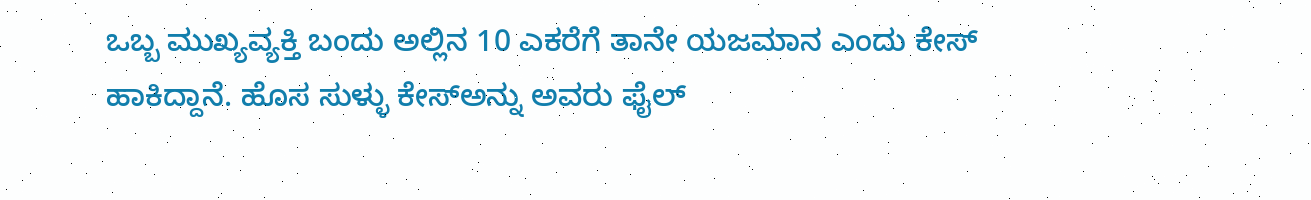ಒಬ್ಬ ಮುಖ್ಯವ್ಯಕ್ತಿ ಬಂದು ಅಲ್ಲಿನ 10 ಎಕರೆಗೆ ತಾನೇ ಯಜಮಾನ ಎಂದು ಕೇಸ್‌ ಹಾಕಿದ್ದಾನೆ. ಹೊಸ ಸುಳ್ಳು ಕೇಸ್‌ಅನ್ನು ಅವರು ಫೈಲ್‌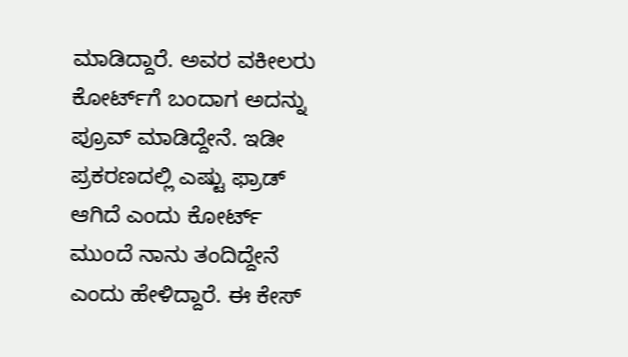ಮಾಡಿದ್ದಾರೆ. ಅವರ ವಕೀಲರು ಕೋರ್ಟ್‌ಗೆ ಬಂದಾಗ ಅದನ್ನು ಪ್ರೂವ್‌ ಮಾಡಿದ್ದೇನೆ. ಇಡೀ ಪ್ರಕರಣದಲ್ಲಿ ಎಷ್ಟು ಫ್ರಾಡ್‌ ಆಗಿದೆ ಎಂದು ಕೋರ್ಟ್‌ ಮುಂದೆ ನಾನು ತಂದಿದ್ದೇನೆ ಎಂದು ಹೇಳಿದ್ದಾರೆ. ಈ ಕೇಸ್‌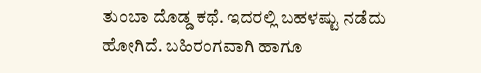ತುಂಬಾ ದೊಡ್ಡ ಕಥೆ. ಇದರಲ್ಲಿ ಬಹಳಷ್ಟು ನಡೆದು ಹೋಗಿದೆ. ಬಹಿರಂಗವಾಗಿ ಹಾಗೂ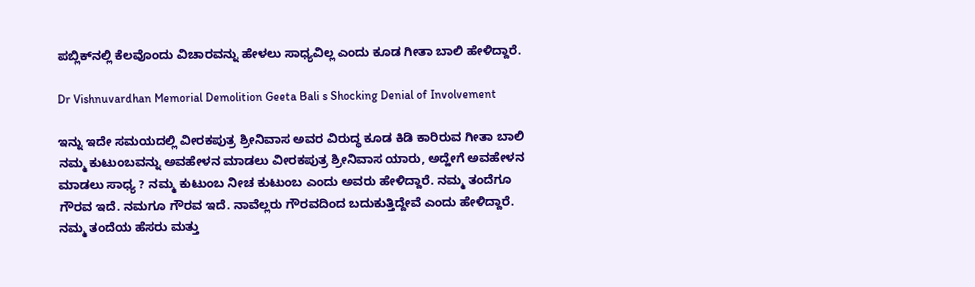ಪಬ್ಲಿಕ್‌ನಲ್ಲಿ ಕೆಲವೊಂದು ವಿಚಾರವನ್ನು ಹೇಳಲು ಸಾಧ್ಯವಿಲ್ಲ ಎಂದು ಕೂಡ ಗೀತಾ ಬಾಲಿ ಹೇಳಿದ್ದಾರೆ.

Dr Vishnuvardhan Memorial Demolition Geeta Bali s Shocking Denial of Involvement

ಇನ್ನು ಇದೇ ಸಮಯದಲ್ಲಿ ವೀರಕಪುತ್ರ ಶ್ರೀನಿವಾಸ ಅವರ ವಿರುದ್ಧ ಕೂಡ ಕಿಡಿ ಕಾರಿರುವ ಗೀತಾ ಬಾಲಿ ನಮ್ಮ ಕುಟುಂಬವನ್ನು ಅವಹೇಳನ ಮಾಡಲು ವೀರಕಪುತ್ರ ಶ್ರೀನಿವಾಸ ಯಾರು, ಅದ್ಹೇಗೆ ಅವಹೇಳನ ಮಾಡಲು ಸಾಧ್ಯ ? ನಮ್ಮ ಕುಟುಂಬ ನೀಚ ಕುಟುಂಬ ಎಂದು ಅವರು ಹೇಳಿದ್ದಾರೆ. ನಮ್ಮ ತಂದೆಗೂ ಗೌರವ ಇದೆ. ನಮಗೂ ಗೌರವ ಇದೆ. ನಾವೆಲ್ಲರು ಗೌರವದಿಂದ ಬದುಕುತ್ತಿದ್ದೇವೆ ಎಂದು ಹೇಳಿದ್ದಾರೆ. ನಮ್ಮ ತಂದೆಯ ಹೆಸರು ಮತ್ತು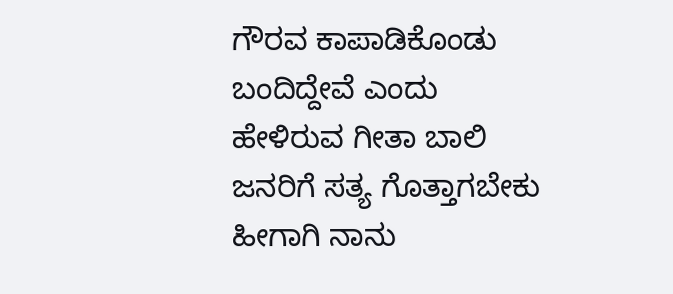ಗೌರವ ಕಾಪಾಡಿಕೊಂಡು ಬಂದಿದ್ದೇವೆ ಎಂದು ಹೇಳಿರುವ ಗೀತಾ ಬಾಲಿ ಜನರಿಗೆ ಸತ್ಯ ಗೊತ್ತಾಗಬೇಕು ಹೀಗಾಗಿ ನಾನು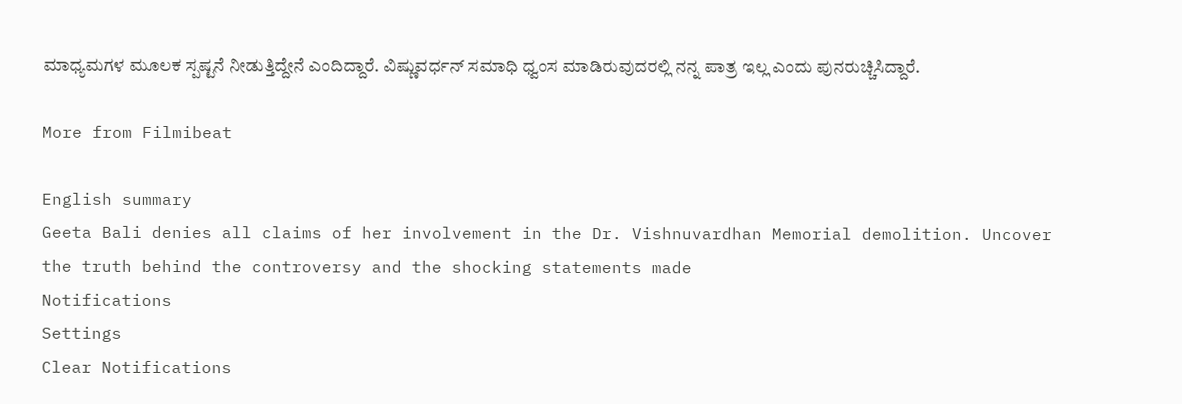ಮಾಧ್ಯಮಗಳ ಮೂಲಕ ಸ್ಪಷ್ಟನೆ ನೀಡುತ್ತಿದ್ದೇನೆ ಎಂದಿದ್ದಾರೆ. ವಿಷ್ಣುವರ್ಧನ್ ಸಮಾಧಿ ಧ್ವಂಸ ಮಾಡಿರುವುದರಲ್ಲಿ ನನ್ನ ಪಾತ್ರ ಇಲ್ಲ ಎಂದು ಪುನರುಚ್ಚಿಸಿದ್ದಾರೆ.

More from Filmibeat

English summary
Geeta Bali denies all claims of her involvement in the Dr. Vishnuvardhan Memorial demolition. Uncover the truth behind the controversy and the shocking statements made
Notifications
Settings
Clear Notifications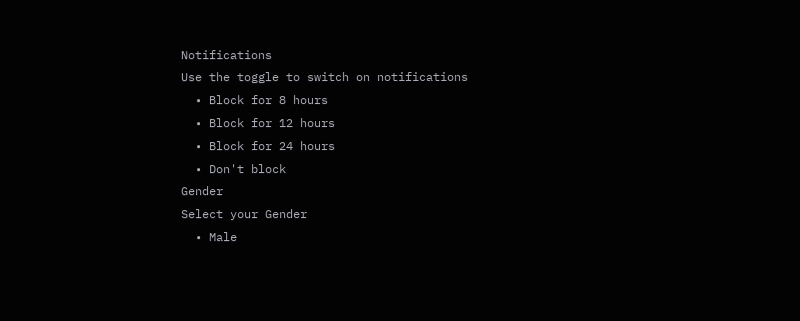Notifications
Use the toggle to switch on notifications
  • Block for 8 hours
  • Block for 12 hours
  • Block for 24 hours
  • Don't block
Gender
Select your Gender
  • Male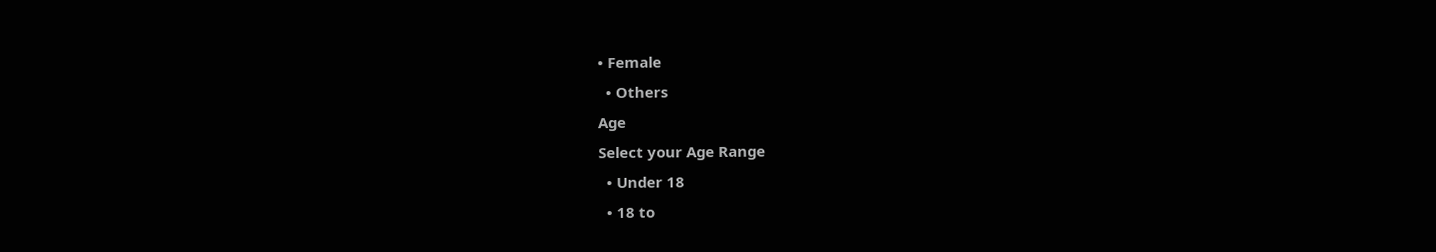• Female
  • Others
Age
Select your Age Range
  • Under 18
  • 18 to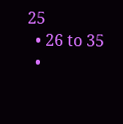25
  • 26 to 35
  •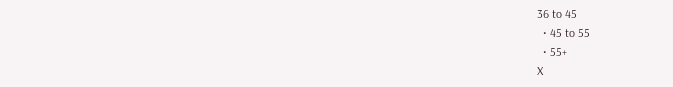36 to 45
  • 45 to 55
  • 55+
X